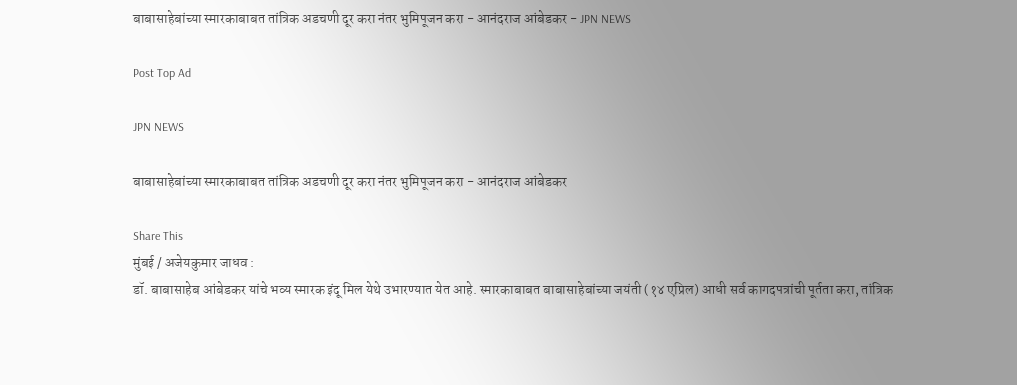बाबासाहेबांच्या स्मारकाबाबत तांत्रिक अडचणी दूर करा नंतर भुमिपूजन करा - आनंदराज आंबेडकर - JPN NEWS

Post Top Ad

JPN NEWS

बाबासाहेबांच्या स्मारकाबाबत तांत्रिक अडचणी दूर करा नंतर भुमिपूजन करा - आनंदराज आंबेडकर

Share This
मुंबई / अजेयकुमार जाधव :
डॉ. बाबासाहेब आंबेडकर यांचे भव्य स्मारक इंदू मिल येथे उभारण्यात येत आहे. स्मारकाबाबत बाबासाहेबांच्या जयंती (१४ एप्रिल) आधी सर्व कागदपत्रांची पूर्तता करा, तांत्रिक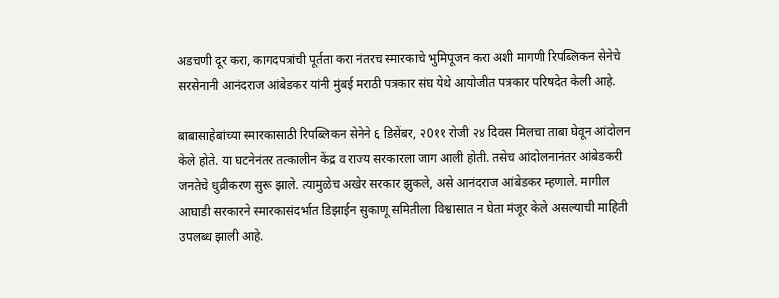अडचणी दूर करा, कागदपत्रांची पूर्तता करा नंतरच स्मारकाचे भुमिपूजन करा अशी मागणी रिपब्लिकन सेनेचे सरसेनानी आनंदराज आंबेडकर यांनी मुंबई मराठी पत्रकार संघ येथे आयोजीत पत्रकार परिषदेत केली आहे.

बाबासाहेबांच्या स्मारकासाठी रिपब्लिकन सेनेने ६ डिसेंबर, २0११ रोजी २४ दिवस मिलचा ताबा घेवून आंदोलन केले होते. या घटनेनंतर तत्कालीन केंद्र व राज्य सरकारला जाग आली होती. तसेच आंदोलनानंतर आंबेडकरी जनतेचे धुव्रीकरण सुरू झाले. त्यामुळेच अखेर सरकार झुकले, असे आनंदराज आंबेडकर म्हणाले. मागील आघाडी सरकारने स्मारकासंदर्भात डिझाईन सुकाणू समितीला विश्वासात न घेता मंजूर केले असल्याची माहिती उपलब्ध झाली आहे.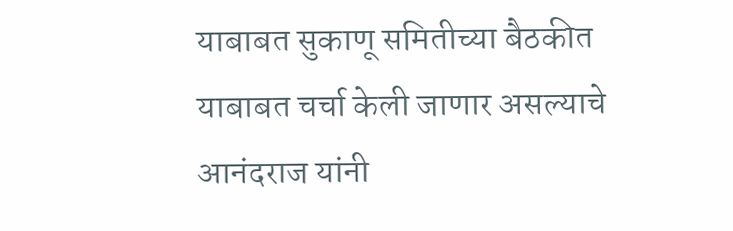याबाबत सुकाणू समितीच्या बैठकीत याबाबत चर्चा केली जाणार असल्याचे आनंदराज यांनी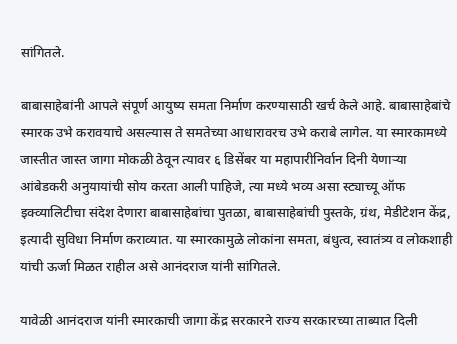सांगितले.

बाबासाहेबांनी आपले संपूर्ण आयुष्य समता निर्माण करण्यासाठी खर्च केले आहे. बाबासाहेबांचे स्मारक उभे करावयाचे असल्यास ते समतेच्या आधारावरच उभे कराबे लागेल. या स्मारकामध्ये जास्तीत जास्त जागा मोकळी ठेवून त्यावर ६ डिसेंबर या महापारीनिर्वान दिनी येणाऱ्या आंबेडकरी अनुयायांची सोय करता आली पाहिजे, त्या मध्ये भव्य असा स्ट्याच्यू ऑफ इक्व्यालिटीचा संदेश देणारा बाबासाहेबांचा पुतळा, बाबासाहेबांची पुस्तके, ग्रंथ, मेडीटेशन केंद्र, इत्यादी सुविधा निर्माण कराव्यात. या स्मारकामुळे लोकांना समता, बंधुत्व, स्वातंत्र्य व लोकशाही यांची ऊर्जा मिळत राहील असे आनंदराज यांनी सांगितले.

यावेळी आनंदराज यांनी स्मारकाची जागा केंद्र सरकारने राज्य सरकारच्या ताब्यात दिली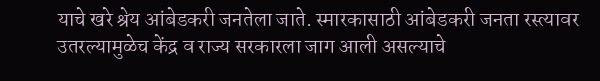याचे खरे श्रेय आंबेडकरी जनतेला जाते. स्मारकासाठी आंबेडकरी जनता रस्त्यावर उतरल्यामुळेच केंद्र व राज्य सरकारला जाग आली असल्याचे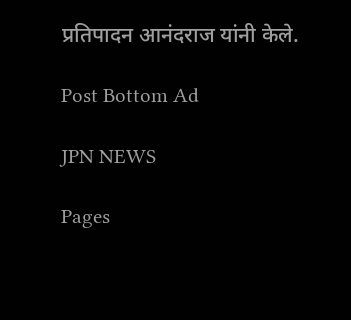प्रतिपादन आनंदराज यांनी केले.

Post Bottom Ad

JPN NEWS

Pages